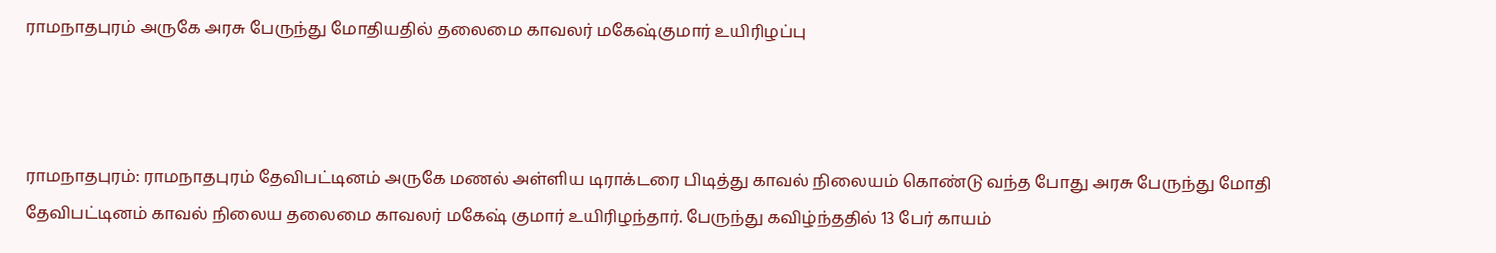ராமநாதபுரம் அருகே அரசு பேருந்து மோதியதில் தலைமை காவலர் மகேஷ்குமார் உயிரிழப்பு



ராமநாதபுரம்: ராமநாதபுரம் தேவிபட்டினம் அருகே மணல் அள்ளிய டிராக்டரை பிடித்து காவல் நிலையம் கொண்டு வந்த போது அரசு பேருந்து மோதி தேவிபட்டினம் காவல் நிலைய தலைமை காவலர் மகேஷ் குமார் உயிரிழந்தார். பேருந்து கவிழ்ந்ததில் 13 பேர் காயம்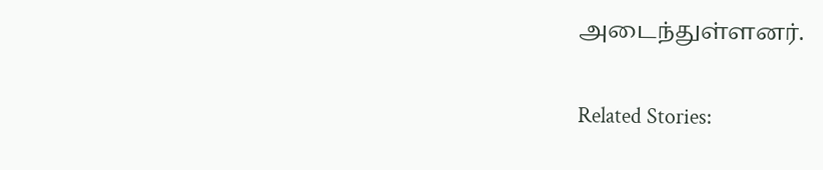அடைந்துள்ளனர்.

Related Stories: